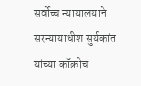सर्वोच्च न्यायालयाने सरन्यायाधीश सुर्यकांत यांच्या कॉक्रोच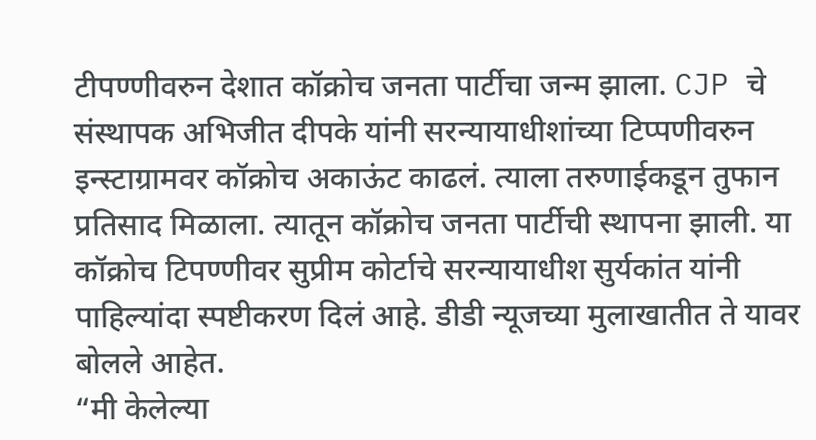टीपण्णीवरुन देशात कॉक्रोच जनता पार्टीचा जन्म झाला. CJP चे संस्थापक अभिजीत दीपके यांनी सरन्यायाधीशांच्या टिप्पणीवरुन इन्स्टाग्रामवर कॉक्रोच अकाऊंट काढलं. त्याला तरुणाईकडून तुफान प्रतिसाद मिळाला. त्यातून कॉक्रोच जनता पार्टीची स्थापना झाली. या कॉक्रोच टिपण्णीवर सुप्रीम कोर्टाचे सरन्यायाधीश सुर्यकांत यांनी पाहिल्यांदा स्पष्टीकरण दिलं आहे. डीडी न्यूजच्या मुलाखातीत ते यावर बोलले आहेत.
“मी केलेल्या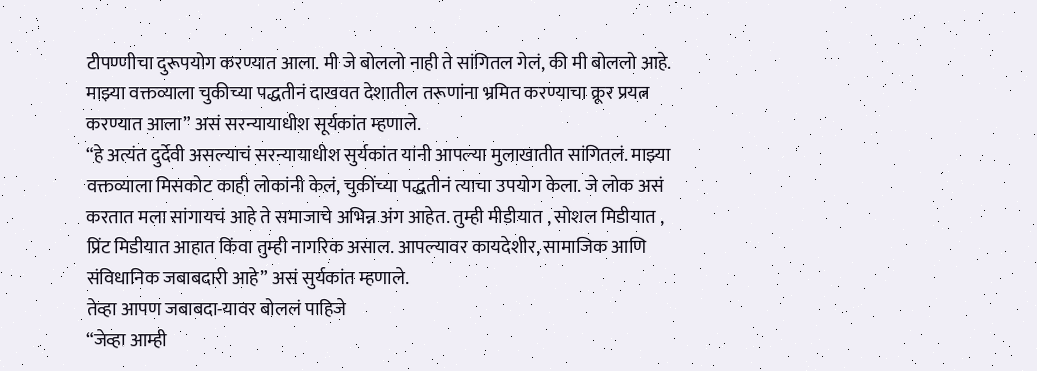टीपण्णीचा दुरूपयोग करण्यात आला. मी जे बोललो नाही ते सांगितल गेलं, की मी बोललो आहे. माझ्या वक्तव्याला चुकीच्या पद्धतीनं दाखवत देशातील तरूणांना भ्रमित करण्याचा क्रूर प्रयत्न करण्यात आला” असं सरन्यायाधीश सूर्यकांत म्हणाले.
“हे अत्यंत दुर्देवी असल्याचं सरन्यायाधीश सुर्यकांत यांनी आपल्या मुलाखातीत सांगितलं. माझ्या वक्तव्याला मिसकोट काही लोकांनी केलं, चुकींच्या पद्धतीनं त्याचा उपयोग केला. जे लोक असं करतात मला सांगायचं आहे ते समाजाचे अभिन्न अंग आहेत. तुम्ही मीडीयात , सोशल मिडीयात , प्रिंट मिडीयात आहात किंवा तुम्ही नागरिक असाल. आपल्यावर कायदेशीर, सामाजिक आणि संविधानिक जबाबदारी आहे” असं सुर्यकांत म्हणाले.
तेव्हा आपण जबाबदा-यावर बोललं पाहिजे
“जेव्हा आम्ही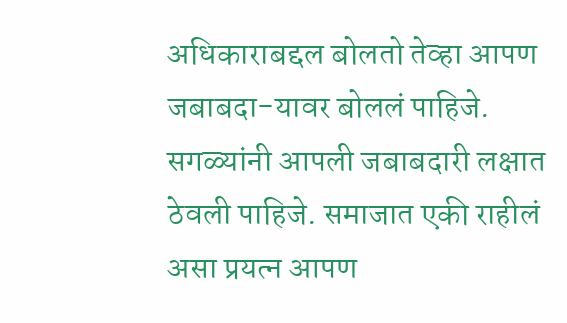अधिकाराबद्दल बोलतो तेव्हा आपण जबाबदा-यावर बोललं पाहिजे. सगळ्यांनी आपली जबाबदारी लक्षात ठेवली पाहिजे. समाजात एकी राहीलं असा प्रयत्न आपण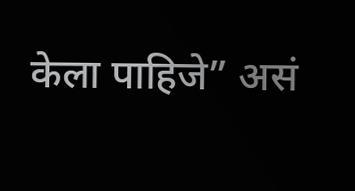केला पाहिजे” असं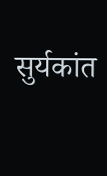सुर्यकांत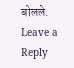बोलले.
Leave a Reply